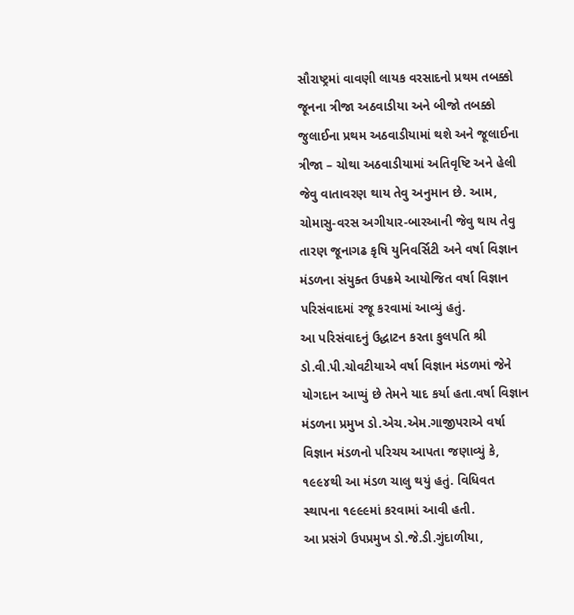સૌરાષ્ટ્રમાં વાવણી લાયક વરસાદનો પ્રથમ તબક્કો જૂનના ત્રીજા અઠવાડીયા અને બીજો તબક્કો જુલાઈના પ્રથમ અઠવાડીયામાં થશે અને જૂલાઈના ત્રીજા – ચોથા અઠવાડીયામાં અતિવૃષ્ટિ અને હેલી જેવુ વાતાવરણ થાય તેવુ અનુમાન છે. આમ, ચોમાસુ-વરસ અગીયાર-બારઆની જેવુ થાય તેવુ તારણ જૂનાગઢ કૃષિ યુનિવર્સિટી અને વર્ષા વિજ્ઞાન મંડળના સંયુક્ત ઉપક્રમે આયોજિત વર્ષા વિજ્ઞાન પરિસંવાદમાં રજૂ કરવામાં આવ્યું હતું.
આ પરિસંવાદનું ઉદ્ધાટન કરતા કુલપતિ શ્રી ડો.વી.પી.ચોવટીયાએ વર્ષા વિજ્ઞાન મંડળમાં જેને યોગદાન આપ્યું છે તેમને યાદ કર્યા હતા.વર્ષા વિજ્ઞાન મંડળના પ્રમુખ ડો.એચ.એમ.ગાજીપરાએ વર્ષા વિજ્ઞાન મંડળનો પરિચય આપતા જણાવ્યું કે, ૧૯૯૪થી આ મંડળ ચાલુ થયું હતું. વિધિવત સ્થાપના ૧૯૯૯માં કરવામાં આવી હતી.
આ પ્રસંગે ઉપપ્રમુખ ડો.જે.ડી.ગુંદાળીયા,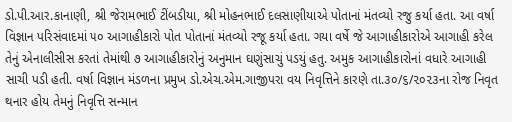ડો.પી.આર.કાનાણી, શ્રી જેરામભાઈ ટીંબડીયા, શ્રી મોહનભાઈ દલસાણીયાએ પોતાનાં મંતવ્યો રજુ કર્યા હતા. આ વર્ષા વિજ્ઞાન પરિસંવાદમાં ૫૦ આગાહીકારો પોત પોતાનાં મંતવ્યો રજૂ કર્યા હતા. ગયા વર્ષે જે આગાહીકારોએ આગાહી કરેલ તેનું એનાલીસીસ કરતાં તેમાંથી ૭ આગાહીકારોનું અનુમાન ઘણુંસાચું પડયું હતુ. અમુક આગાહીકારોનાં વધારે આગાહી સાચી પડી હતી. વર્ષા વિજ્ઞાન મંડળના પ્રમુખ ડો.એચ.એમ.ગાજીપરા વય નિવૃત્તિને કારણે તા.૩૦/૬/૨૦૨૩ના રોજ નિવૃત થનાર હોય તેમનું નિવૃત્તિ સન્માન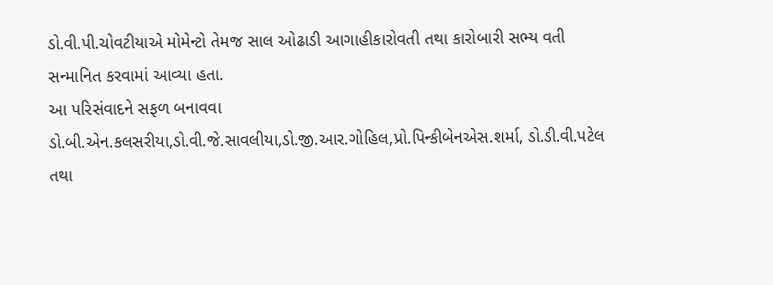ડો.વી.પી.ચોવટીયાએ મોમેન્ટો તેમજ સાલ ઓઢાડી આગાહીકારોવતી તથા કારોબારી સભ્ય વતી સન્માનિત કરવામાં આવ્યા હતા.
આ પરિસંવાદને સફળ બનાવવા ડો.બી.એન.કલસરીયા,ડો.વી.જે.સાવલીયા,ડો.જી.આર.ગોહિલ,પ્રો.પિન્કીબેનએસ.શર્મા, ડો.ડી.વી.પટેલ તથા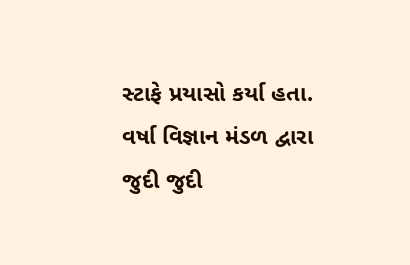સ્ટાફે પ્રયાસો કર્યા હતા. વર્ષા વિજ્ઞાન મંડળ દ્વારા જુદી જુદી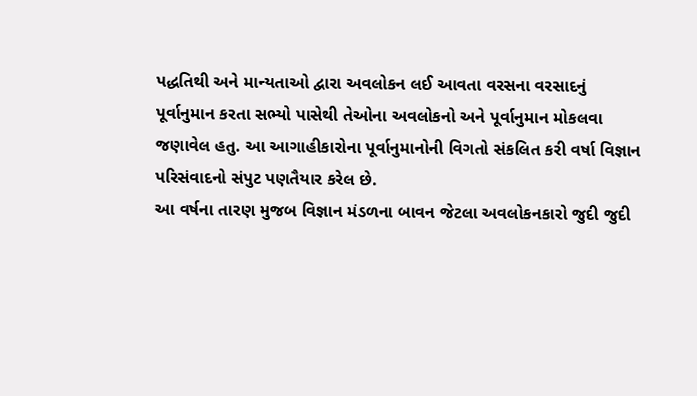પદ્ધતિથી અને માન્યતાઓ દ્વારા અવલોકન લઈ આવતા વરસના વરસાદનું પૂર્વાનુમાન કરતા સભ્યો પાસેથી તેઓના અવલોકનો અને પૂર્વાનુમાન મોકલવા જણાવેલ હતુ. આ આગાહીકારોના પૂર્વાનુમાનોની વિગતો સંકલિત કરી વર્ષા વિજ્ઞાન પરિસંવાદનો સંપુટ પણતૈયાર કરેલ છે.
આ વર્ષના તારણ મુજબ વિજ્ઞાન મંડળના બાવન જેટલા અવલોકનકારો જુદી જુદી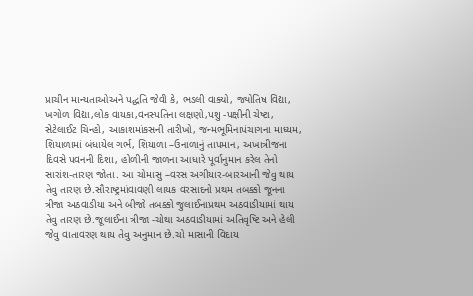પ્રાચીન માન્યતાઓઅને પદ્ધતિ જેવી કે, ભડલી વાક્યો, જ્યોતિષ વિદ્યા, ખગોળ વિદ્યા,લોક વાયકા,વનસ્પતિના લક્ષણો,પશુ -પક્ષીની ચેષ્ટા, સેટેલાઈટ ચિન્હો, આકાશમાંકસની તારીખો, જન્મભૂમિનાપંચાગના માધ્યમ, શિયાળામાં બંધાયેલ ગર્ભ, શિયાળા –ઉનાળાનું તાપમાન, અખાત્રીજના દિવસે પવનની દિશા, હોળીની જાળના આધારે પૂર્વાનુમાન કરેલ તેનો સારાંશ-તારણ જોતા. આ ચોમાસુ –વરસ અગીયાર-બારઆની જેવુ થાય તેવુ તારણ છે.સૌરાષ્ટ્રમાંવાવણી લાયક વરસાદનો પ્રથમ તબક્કો જૂનના ત્રીજા અઠવાડીયા અને બીજો તબક્કો જુલાઈનાપ્રથમ અઠવાડીયામાં થાય તેવુ તારણ છે.જૂલાઈના ત્રીજા -ચોથા અઠવાડીયામાં અતિવૃષ્ટિ અને હેલી જેવુ વાતાવરણ થાય તેવુ અનુમાન છે.ચો માસાની વિદાય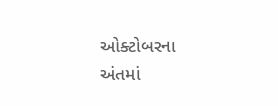ઓક્ટોબરના અંતમાં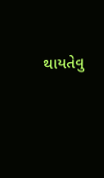થાયતેવુ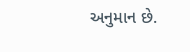અનુમાન છે.